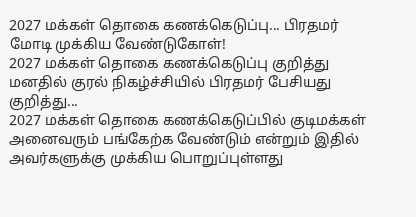2027 மக்கள் தொகை கணக்கெடுப்பு... பிரதமர் மோடி முக்கிய வேண்டுகோள்!
2027 மக்கள் தொகை கணக்கெடுப்பு குறித்து மனதில் குரல் நிகழ்ச்சியில் பிரதமர் பேசியது குறித்து...
2027 மக்கள் தொகை கணக்கெடுப்பில் குடிமக்கள் அனைவரும் பங்கேற்க வேண்டும் என்றும் இதில் அவர்களுக்கு முக்கிய பொறுப்புள்ளது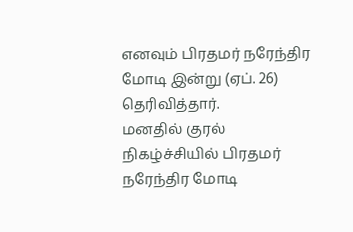எனவும் பிரதமர் நரேந்திர மோடி இன்று (ஏப். 26) தெரிவித்தார்.
மனதில் குரல் நிகழ்ச்சியில் பிரதமர் நரேந்திர மோடி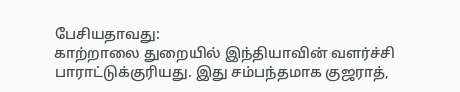பேசியதாவது:
காற்றாலை துறையில் இந்தியாவின் வளர்ச்சி பாராட்டுக்குரியது. இது சம்பந்தமாக குஜராத்,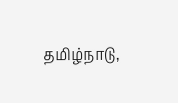தமிழ்நாடு,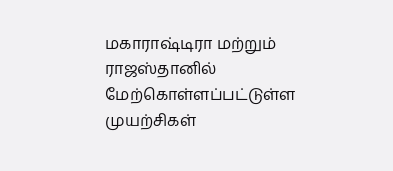மகாராஷ்டிரா மற்றும் ராஜஸ்தானில் மேற்கொள்ளப்பட்டுள்ள முயற்சிகள்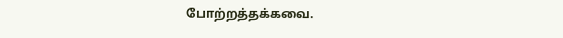போற்றத்தக்கவை.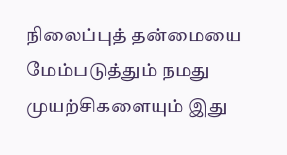நிலைப்புத் தன்மையை மேம்படுத்தும் நமது முயற்சிகளையும் இது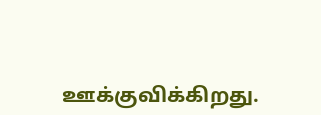ஊக்குவிக்கிறது.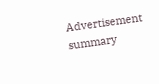Advertisement
summary